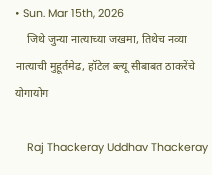• Sun. Mar 15th, 2026
    जिथे जुन्या नात्याच्या जखमा, तिथेच नव्या नात्याची मुहूर्तमेढ, हॉटेल ब्ल्यू सीबाबत ठाकरेंचे योगायोग

    Raj Thackeray Uddhav Thackeray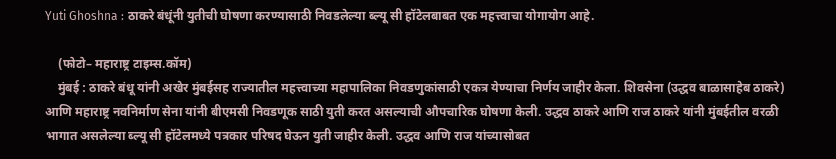Yuti Ghoshna : ठाकरे बंधूंनी युतीची घोषणा करण्यासाठी निवडलेल्या ब्ल्यू सी हॉटेलबाबत एक महत्त्वाचा योगायोग आहे.

    (फोटो– महाराष्ट्र टाइम्स.कॉम)
    मुंबई : ठाकरे बंधू यांनी अखेर मुंबईसह राज्यातील महत्त्वाच्या महापालिका निवडणुकांसाठी एकत्र येण्याचा निर्णय जाहीर केला. शिवसेना (उद्धव बाळासाहेब ठाकरे) आणि महाराष्ट्र नवनिर्माण सेना यांनी बीएमसी निवडणूक साठी युती करत असल्याची औपचारिक घोषणा केली. उद्धव ठाकरे आणि राज ठाकरे यांनी मुंबईतील वरळी भागात असलेल्या ब्ल्यू सी हॉटेलमध्ये पत्रकार परिषद घेऊन युती जाहीर केली. उद्धव आणि राज यांच्यासोबत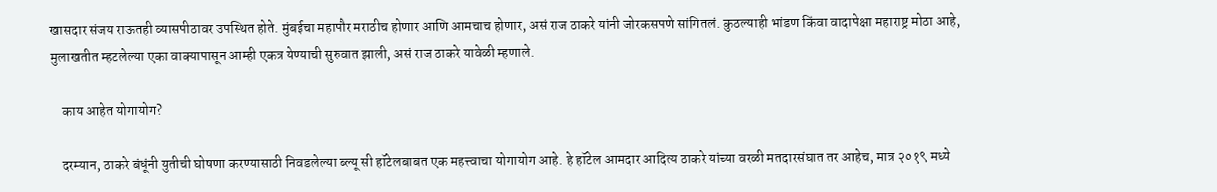खासदार संजय राऊतही व्यासपीठावर उपस्थित होते. मुंबईचा महापौर मराठीच होणार आणि आमचाच होणार, असं राज ठाकरे यांनी जोरकसपणे सांगितलं. कुठल्याही भांडण किंवा वादापेक्षा महाराष्ट्र मोठा आहे, मुलाखतीत म्हटलेल्या एका वाक्यापासून आम्ही एकत्र येण्याची सुरुवात झाली, असं राज ठाकरे यावेळी म्हणाले.

    काय आहेत योगायोग?

    दरम्यान, ठाकरे बंधूंनी युतीची घोषणा करण्यासाठी निवडलेल्या ब्ल्यू सी हॉटेलबाबत एक महत्त्वाचा योगायोग आहे. हे हॉटेल आमदार आदित्य ठाकरे यांच्या वरळी मतदारसंघात तर आहेच, मात्र २०१९ मध्ये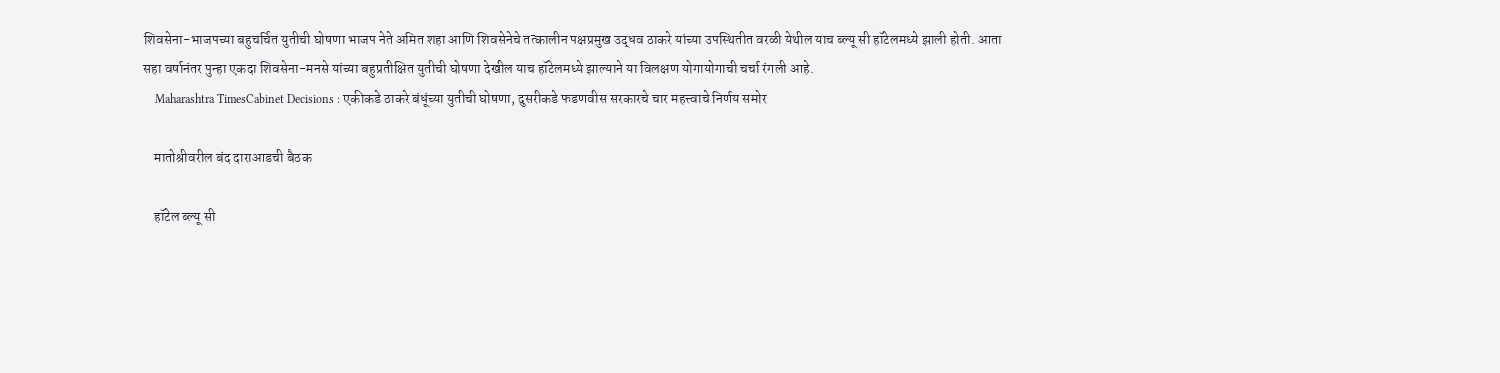शिवसेना-भाजपच्या बहुचर्चित युतीची घोषणा भाजप नेते अमित शहा आणि शिवसेनेचे तत्कालीन पक्षप्रमुख उद्धव ठाकरे यांच्या उपस्थितीत वरळी येथील याच ब्ल्यू सी हॉटेलमध्ये झाली होती. आता सहा वर्षानंतर पुन्हा एकदा शिवसेना-मनसे यांच्या बहुप्रतीक्षित युतीची घोषणा देखील याच हॉटेलमध्ये झाल्याने या विलक्षण योगायोगाची चर्चा रंगली आहे.
    Maharashtra TimesCabinet Decisions : एकीकडे ठाकरे बंधूंच्या युतीची घोषणा, दुसरीकडे फडणवीस सरकारचे चार महत्त्वाचे निर्णय समोर

    मातोश्रीवरील बंद दाराआडची बैठक

    हॉटेल ब्ल्यू सी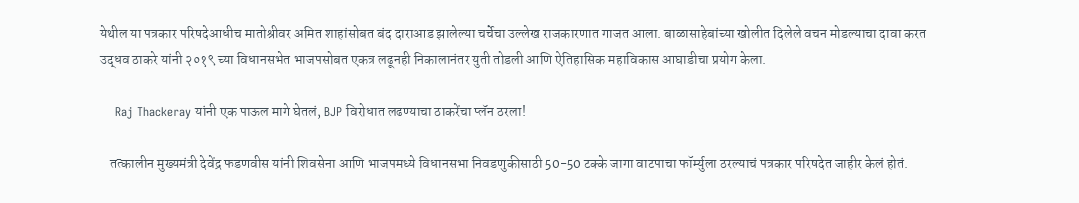येथील या पत्रकार परिषदेआधीच मातोश्रीवर अमित शाहांसोबत बंद दाराआड झालेल्या चर्चेचा उल्लेख राजकारणात गाजत आला. बाळासाहेबांच्या खोलीत दिलेले वचन मोडल्याचा दावा करत उद्धव ठाकरे यांनी २०१९ च्या विधानसभेत भाजपसोबत एकत्र लढूनही निकालानंतर युती तोडली आणि ऐतिहासिक महाविकास आघाडीचा प्रयोग केला.

    Raj Thackeray यांनी एक पाऊल मागे घेतलं, BJP विरोधात लढण्याचा ठाकरेंचा प्लॅन ठरला!

    तत्कालीन मुख्यमंत्री देवेंद्र फडणवीस यांनी शिवसेना आणि भाजपमध्ये विधानसभा निवडणुकीसाठी 50-50 टक्के जागा वाटपाचा फॉर्म्युला ठरल्याचं पत्रकार परिषदेत जाहीर केलं होतं.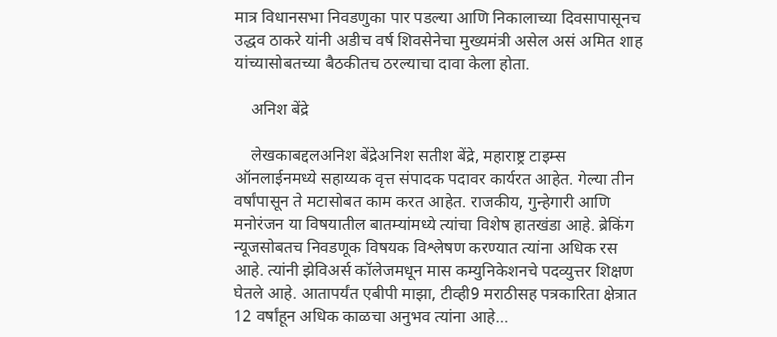मात्र विधानसभा निवडणुका पार पडल्या आणि निकालाच्या दिवसापासूनच उद्धव ठाकरे यांनी अडीच वर्ष शिवसेनेचा मुख्यमंत्री असेल असं अमित शाह यांच्यासोबतच्या बैठकीतच ठरल्याचा दावा केला होता.

    अनिश बेंद्रे

    लेखकाबद्दलअनिश बेंद्रेअनिश सतीश बेंद्रे, महाराष्ट्र टाइम्स ऑनलाईनमध्ये सहाय्यक वृत्त संपादक पदावर कार्यरत आहेत. गेल्या तीन वर्षांपासून ते मटासोबत काम करत आहेत. राजकीय, गुन्हेगारी आणि मनोरंजन या विषयातील बातम्यांमध्ये त्यांचा विशेष हातखंडा आहे. ब्रेकिंग न्यूजसोबतच निवडणूक विषयक विश्लेषण करण्यात त्यांना अधिक रस आहे. त्यांनी झेविअर्स कॉलेजमधून मास कम्युनिकेशनचे पदव्युत्तर शिक्षण घेतले आहे. आतापर्यंत एबीपी माझा, टीव्ही9 मराठीसह पत्रकारिता क्षेत्रात 12 वर्षांहून अधिक काळचा अनुभव त्यांना आहे…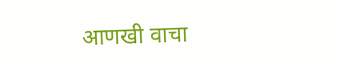आणखी वाचा